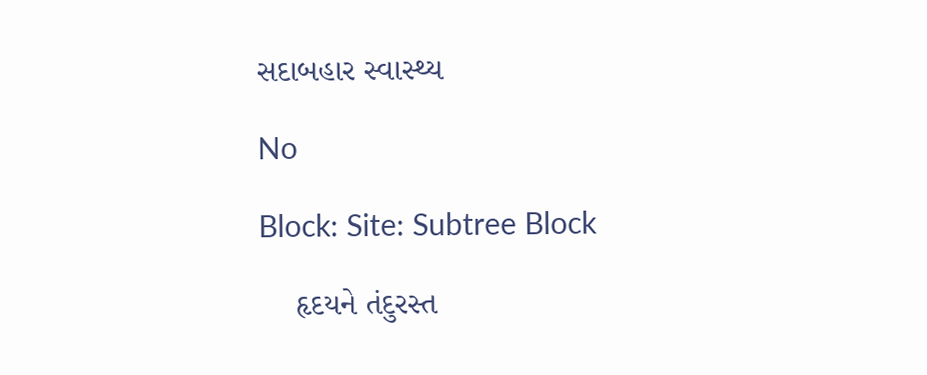સદાબહાર સ્વાસ્થ્ય

No

Block: Site: Subtree Block

    હૃદયને તંદુરસ્ત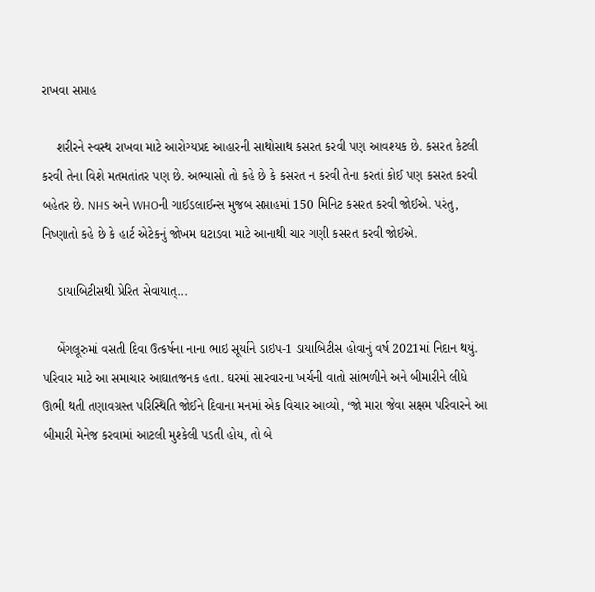રાખવા સપ્તાહ

    શરીરને સ્વસ્થ રાખવા માટે આરોગ્યપ્રદ આહારની સાથોસાથ કસરત કરવી પણ આવશ્યક છે. કસરત કેટલી કરવી તેના વિશે મતમતાંતર પણ છે. અભ્યાસો તો કહે છે કે કસરત ન કરવી તેના કરતાં કોઈ પણ કસરત કરવી બહેતર છે. NHS અને WHOની ગાઈડલાઈન્સ મુજબ સપ્તાહમાં 150 મિનિટ કસરત કરવી જોઈએ. પરંતુ, નિષ્ણાતો કહે છે કે હાર્ટ એટેકનું જોખમ ઘટાડવા માટે આનાથી ચાર ગણી કસરત કરવી જોઈએ.

    ડાયાબિટીસથી પ્રેરિત સેવાયાત્...

    બેંગલૂરુમાં વસતી દિવા ઉત્કર્ષના નાના ભાઇ સૂર્યાને ડાઇપ-1 ડાયાબિટીસ હોવાનું વર્ષ 2021માં નિદાન થયું. પરિવાર માટે આ સમાચાર આઘાતજનક હતા. ઘરમાં સારવારના ખર્ચની વાતો સાંભળીને અને બીમારીને લીધે ઊભી થતી તણાવગ્રસ્ત પરિસ્થિતિ જોઈને દિવાના મનમાં એક વિચાર આવ્યો, ‘જો મારા જેવા સક્ષમ પરિવારને આ બીમારી મેનેજ કરવામાં આટલી મુશ્કેલી પડતી હોય, તો બે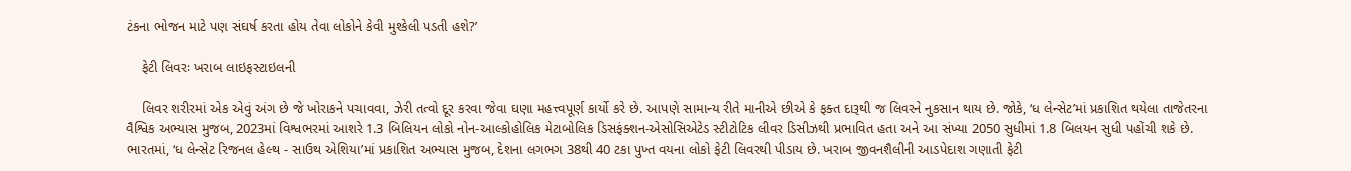ટંકના ભોજન માટે પણ સંઘર્ષ કરતા હોય તેવા લોકોને કેવી મુશ્કેલી પડતી હશે?’

    ફેટી લિવરઃ ખરાબ લાઇફસ્ટાઇલની

    લિવર શરીરમાં એક એવું અંગ છે જે ખોરાકને પચાવવા, ઝેરી તત્વો દૂર કરવા જેવા ઘણા મહત્ત્વપૂર્ણ કાર્યો કરે છે. આપણે સામાન્ય રીતે માનીએ છીએ કે ફક્ત દારૂથી જ લિવરને નુકસાન થાય છે. જોકે, ‘ધ લેન્સેટ’માં પ્રકાશિત થયેલા તાજેતરના વૈશ્વિક અભ્યાસ મુજબ, 2023માં વિશ્વભરમાં આશરે 1.3 બિલિયન લોકો નોન-આલ્કોહોલિક મેટાબોલિક ડિસફંક્શન-એસોસિએટેડ સ્ટીટોટિક લીવર ડિસીઝથી પ્રભાવિત હતા અને આ સંખ્યા 2050 સુધીમાં 1.8 બિલયન સુધી પહોંચી શકે છે. ભારતમાં, ‘ધ લેન્સેટ રિજનલ હેલ્થ - સાઉથ એશિયા’માં પ્રકાશિત અભ્યાસ મુજબ, દેશના લગભગ 38થી 40 ટકા પુખ્ત વયના લોકો ફેટી લિવરથી પીડાય છે. ખરાબ જીવનશૈલીની આડપેદાશ ગણાતી ફેટી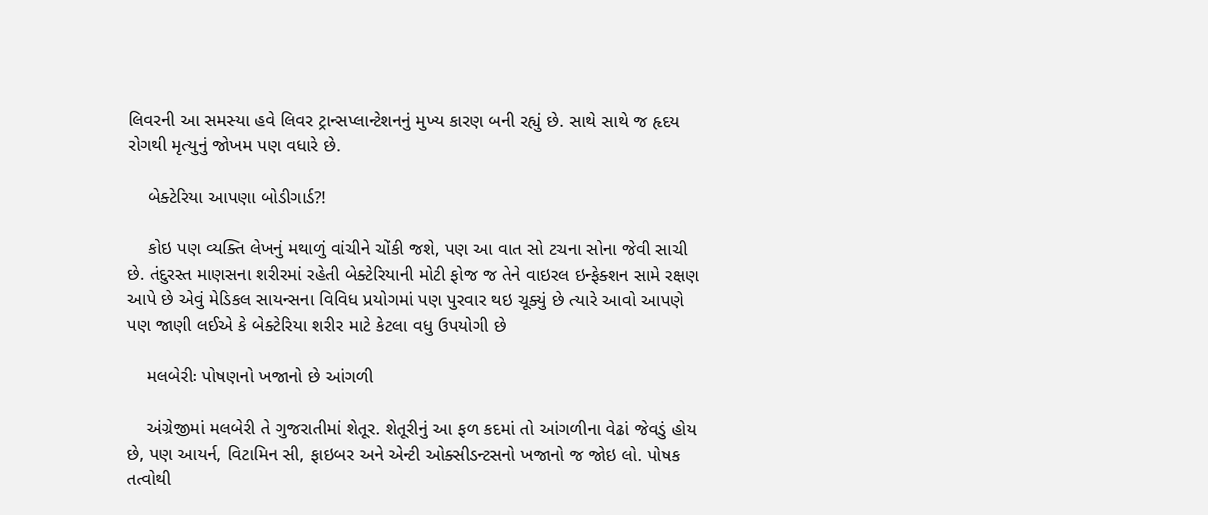લિવરની આ સમસ્યા હવે લિવર ટ્રાન્સપ્લાન્ટેશનનું મુખ્ય કારણ બની રહ્યું છે. સાથે સાથે જ હૃદય રોગથી મૃત્યુનું જોખમ પણ વધારે છે.

    બેક્ટેરિયા આપણા બોડીગાર્ડ?!

    કોઇ પણ વ્યક્તિ લેખનું મથાળું વાંચીને ચોંકી જશે, પણ આ વાત સો ટચના સોના જેવી સાચી છે. તંદુરસ્ત માણસના શરીરમાં રહેતી બેક્ટેરિયાની મોટી ફોજ જ તેને વાઇરલ ઇન્ફેક્શન સામે રક્ષણ આપે છે એવું મેડિકલ સાયન્સના વિવિધ પ્રયોગમાં પણ પુરવાર થઇ ચૂક્યું છે ત્યારે આવો આપણે પણ જાણી લઈએ કે બેક્ટેરિયા શરીર માટે કેટલા વધુ ઉપયોગી છે

    મલબેરીઃ પોષણનો ખજાનો છે આંગળી

    અંગ્રેજીમાં મલબેરી તે ગુજરાતીમાં શેતૂર. શેતૂરીનું આ ફળ કદમાં તો આંગળીના વેઢાં જેવડું હોય છે, પણ આયર્ન, વિટામિન સી, ફાઇબર અને એન્ટી ઓક્સીડન્ટસનો ખજાનો જ જોઇ લો. પોષક તત્વોથી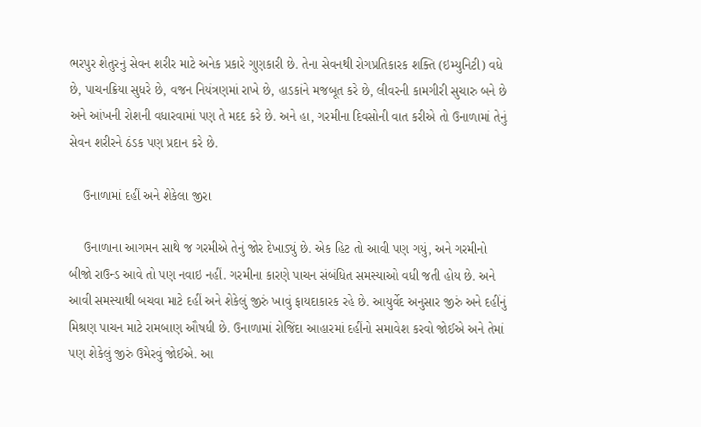ભરપુર શેતુરનું સેવન શરીર માટે અનેક પ્રકારે ગુણકારી છે. તેના સેવનથી રોગપ્રતિકારક શક્તિ (ઇમ્યુનિટી) વધે છે, પાચનક્રિયા સુધરે છે, વજન નિયંત્રણમાં રાખે છે, હાડકાંને મજબૂત કરે છે, લીવરની કામગીરી સુચારુ બને છે અને આંખની રોશની વધારવામાં પણ તે મદદ કરે છે. અને હા, ગરમીના દિવસોની વાત કરીએ તો ઉનાળામાં તેનું સેવન શરીરને ઠંડક પણ પ્રદાન કરે છે.

    ઉનાળામાં દહીં અને શેકેલા જીરા

    ઉનાળાના આગમન સાથે જ ગરમીએ તેનું જોર દેખાડ્યું છે. એક હિટ તો આવી પણ ગયું, અને ગરમીનો બીજો રાઉન્ડ આવે તો પણ નવાઇ નહીં. ગરમીના કારણે પાચન સંબંધિત સમસ્યાઓ વધી જતી હોય છે. અને આવી સમસ્યાથી બચવા માટે દહીં અને શેકેલું જીરું ખાવું ફાયદાકારક રહે છે. આયુર્વેદ અનુસાર જીરું અને દહીંનું મિશ્રણ પાચન માટે રામબાણ ઔષધી છે. ઉનાળામાં રોજિંદા આહારમાં દહીંનો સમાવેશ કરવો જોઈએ અને તેમાં પણ શેકેલું જીરું ઉમેરવું જોઈએ. આ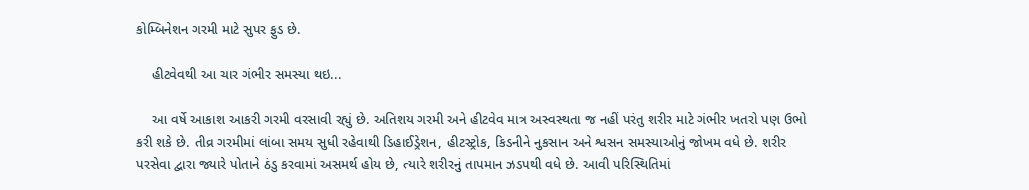કોમ્બિનેશન ગરમી માટે સુપર ફુડ છે.

    હીટવેવથી આ ચાર ગંભીર સમસ્યા થઇ...

    આ વર્ષે આકાશ આકરી ગરમી વરસાવી રહ્યું છે. અતિશય ગરમી અને હીટવેવ માત્ર અસ્વસ્થતા જ નહીં પરંતુ શરીર માટે ગંભીર ખતરો પણ ઉભો કરી શકે છે. તીવ્ર ગરમીમાં લાંબા સમય સુધી રહેવાથી ડિહાઈડ્રેશન, હીટસ્ટ્રોક, કિડનીને નુકસાન અને શ્વસન સમસ્યાઓનું જોખમ વધે છે. શરીર પરસેવા દ્વારા જ્યારે પોતાને ઠંડુ કરવામાં અસમર્થ હોય છે, ત્યારે શરીરનું તાપમાન ઝડપથી વધે છે. આવી પરિસ્થિતિમાં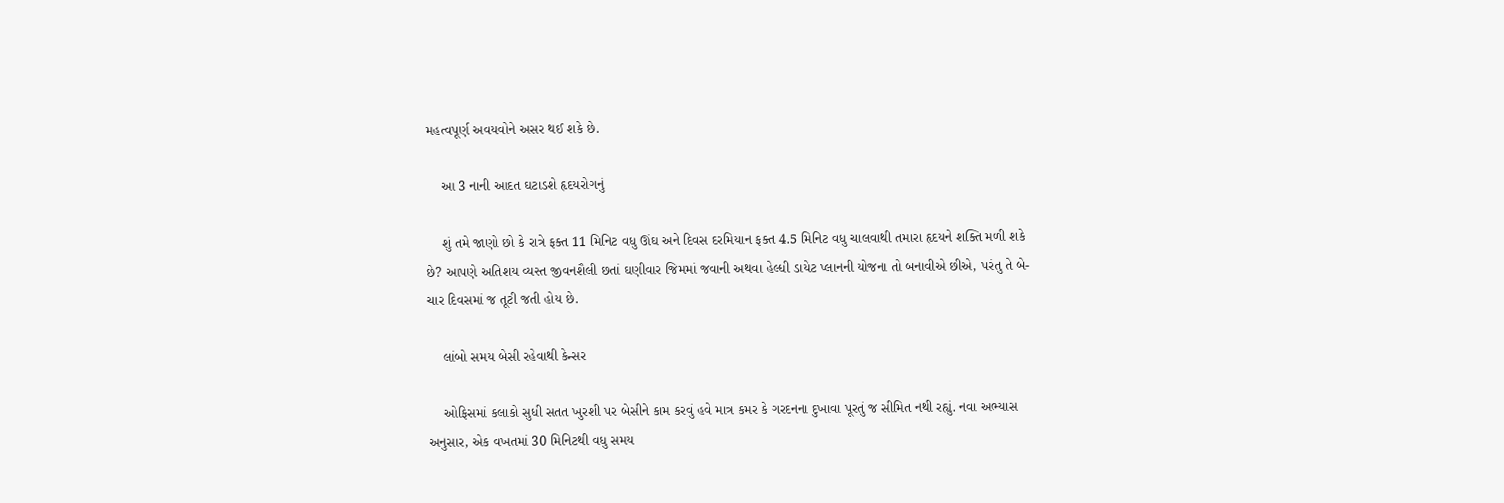મહત્વપૂર્ણ અવયવોને અસર થઈ શકે છે.

    આ 3 નાની આદત ઘટાડશે હૃદયરોગનું

    શું તમે જાણો છો કે રાત્રે ફક્ત 11 મિનિટ વધુ ઊંઘ અને દિવસ દરમિયાન ફક્ત 4.5 મિનિટ વધુ ચાલવાથી તમારા હૃદયને શક્તિ મળી શકે છે? આપણે અતિશય વ્યસ્ત જીવનશૈલી છતાં ઘણીવાર જિમમાં જવાની અથવા હેલ્ધી ડાયેટ પ્લાનની યોજના તો બનાવીએ છીએ, પરંતુ તે બે-ચાર દિવસમાં જ તૂટી જતી હોય છે.

    લાંબો સમય બેસી રહેવાથી કેન્સર

    ઓફિસમાં કલાકો સુધી સતત ખુરશી પર બેસીને કામ કરવું હવે માત્ર કમર કે ગરદનના દુખાવા પૂરતું જ સીમિત નથી રહ્યું. નવા અભ્યાસ અનુસાર, એક વખતમાં 30 મિનિટથી વધુ સમય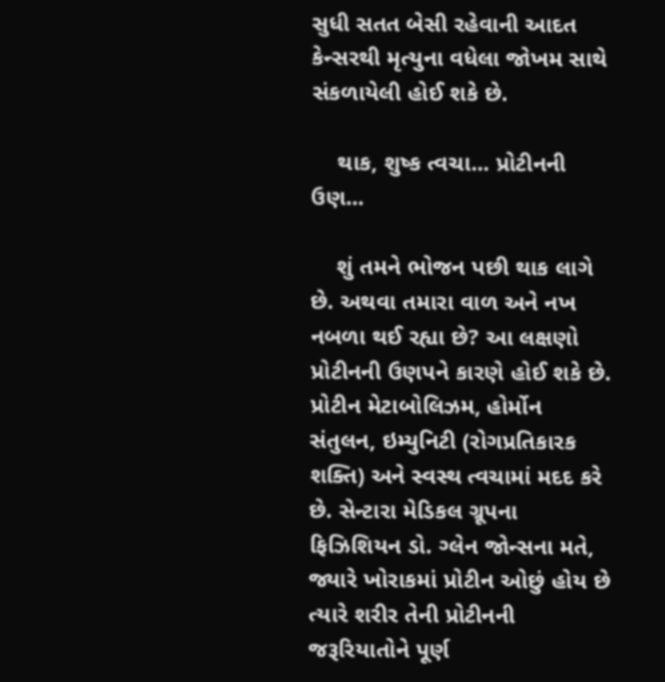સુધી સતત બેસી રહેવાની આદત કેન્સરથી મૃત્યુના વધેલા જોખમ સાથે સંકળાયેલી હોઈ શકે છે.

    થાક, શુષ્ક ત્વચા... પ્રોટીનની ઉણ...

    શું તમને ભોજન પછી થાક લાગે છે. અથવા તમારા વાળ અને નખ નબળા થઈ રહ્યા છે? આ લક્ષણો પ્રોટીનની ઉણપને કારણે હોઈ શકે છે. પ્રોટીન મેટાબોલિઝમ, હોર્મોન સંતુલન, ઇમ્યુનિટી (રોગપ્રતિકારક શક્તિ) અને સ્વસ્થ ત્વચામાં મદદ કરે છે. સેન્ટારા મેડિકલ ગ્રૂપના ફિઝિશિયન ડો. ગ્લેન જોન્સના મતે, જ્યારે ખોરાકમાં પ્રોટીન ઓછું હોય છે ત્યારે શરીર તેની પ્રોટીનની જરૂરિયાતોને પૂર્ણ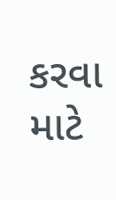કરવા માટે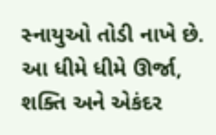સ્નાયુઓ તોડી નાખે છે. આ ધીમે ધીમે ઊર્જા, શક્તિ અને એકંદર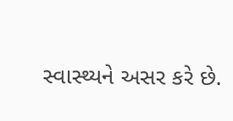સ્વાસ્થ્યને અસર કરે છે.